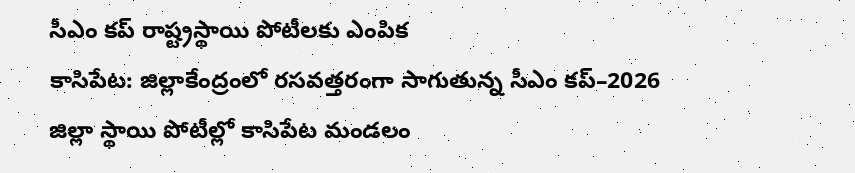సీఎం కప్ రాష్ట్రస్థాయి పోటీలకు ఎంపిక
కాసిపేట: జిల్లాకేంద్రంలో రసవత్తరంగా సాగుతున్న సీఎం కప్–2026 జిల్లా స్థాయి పోటీల్లో కాసిపేట మండలం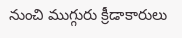నుంచి ముగ్గురు క్రీడాకారులు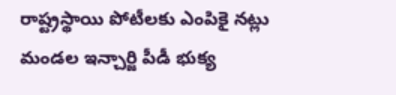రాష్ట్రస్థాయి పోటీలకు ఎంపికై నట్లు మండల ఇన్చార్జి పీడీ భుక్య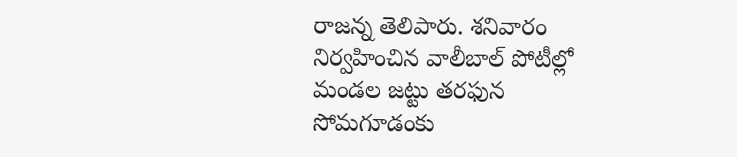రాజన్న తెలిపారు. శనివారం నిర్వహించిన వాలీబాల్ పోటీల్లో మండల జట్టు తరఫున సోమగూడంకు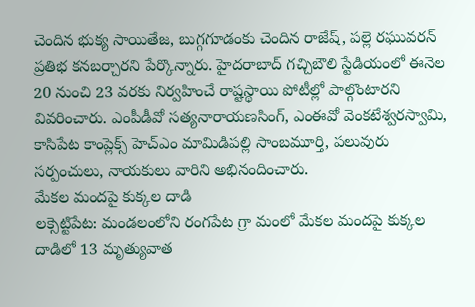చెందిన భుక్య సాయితేజ, బుగ్గగూడంకు చెందిన రాజేష్, పల్లె రఘువరన్ ప్రతిభ కనబర్చారని పేర్కొన్నారు. హైదరాబాద్ గచ్చిబౌలి స్టేడియంలో ఈనెల 20 నుంచి 23 వరకు నిర్వహించే రాష్టస్థాయి పోటీల్లో పాల్గొంటారని వివరించారు. ఎంపీడీవో సత్యనారాయణసింగ్, ఎంఈవో వెంకటేశ్వరస్వామి, కాసిపేట కాంప్లెక్స్ హెచ్ఎం మామిడిపల్లి సాంబమూర్తి, పలువురు సర్పంచులు, నాయకులు వారిని అభినందించారు.
మేకల మందపై కుక్కల దాడి
లక్సెట్టిపేట: మండలంలోని రంగపేట గ్రా మంలో మేకల మందపై కుక్కల దాడిలో 13 మృత్యువాత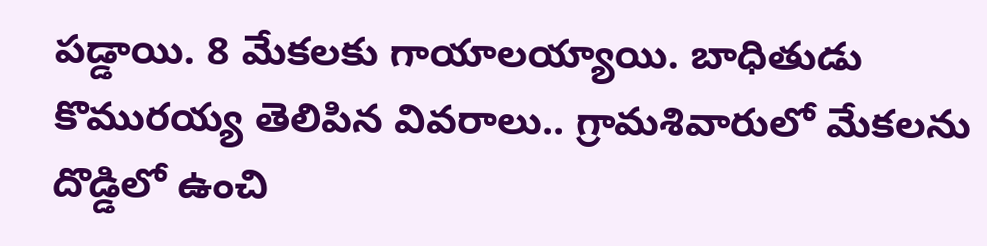పడ్డాయి. 8 మేకలకు గాయాలయ్యాయి. బాధితుడు కొమురయ్య తెలిపిన వివరాలు.. గ్రామశివారులో మేకలను దొడ్డిలో ఉంచి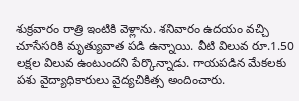శుక్రవారం రాత్రి ఇంటికి వెళ్లాను. శనివారం ఉదయం వచ్చి చూసేసరికి మృత్యువాత పడి ఉన్నాయి. వీటి విలువ రూ.1.50 లక్షల విలువ ఉంటుందని పేర్కొన్నాడు. గాయపడిన మేకలకు పశు వైద్యాధికారులు వైద్యచికిత్స అందించారు.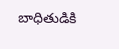బాధితుడికి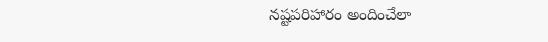నష్టపరిహారం అందించేలా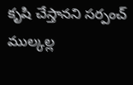కృషి చేస్తానని సర్పంచ్ ముల్కల్ల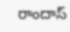రాందాస్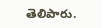తెలిపారు.